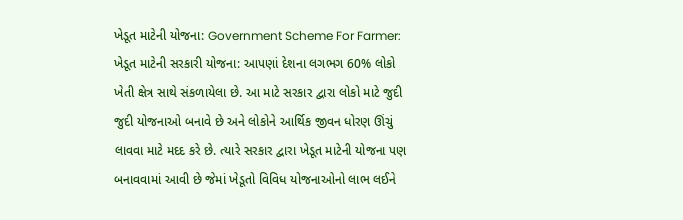ખેડૂત માટેની યોજના: Government Scheme For Farmer: ખેડૂત માટેની સરકારી યોજના: આપણાં દેશના લગભગ 60% લોકો ખેતી ક્ષેત્ર સાથે સંકળાયેલા છે. આ માટે સરકાર દ્વારા લોકો માટે જુદી જુદી યોજનાઓ બનાવે છે અને લોકોને આર્થિક જીવન ધોરણ ઊંચું લાવવા માટે મદદ કરે છે. ત્યારે સરકાર દ્વારા ખેડૂત માટેની યોજના પણ બનાવવામાં આવી છે જેમાં ખેડૂતો વિવિધ યોજનાઓનો લાભ લઈને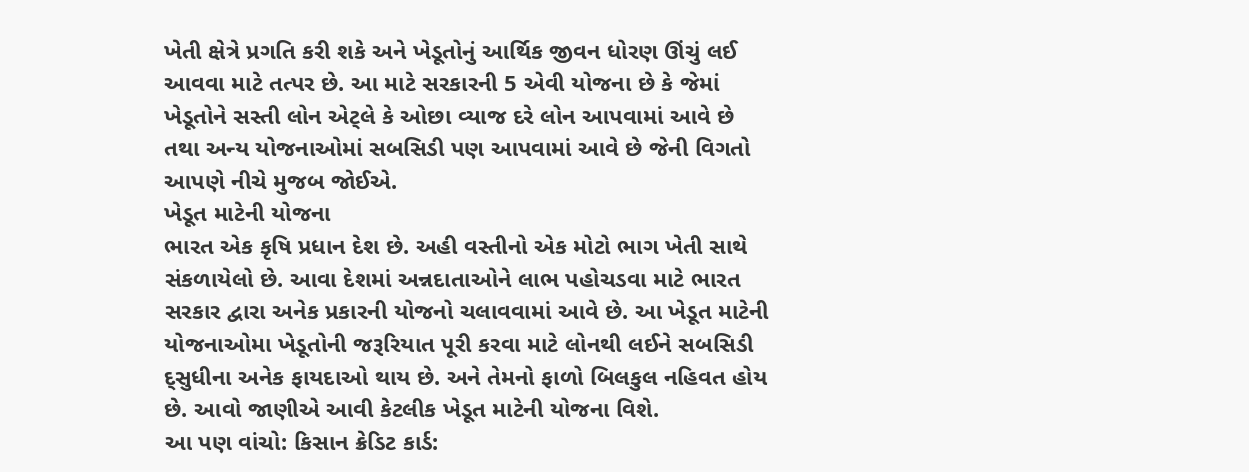ખેતી ક્ષેત્રે પ્રગતિ કરી શકે અને ખેડૂતોનું આર્થિક જીવન ધોરણ ઊંચું લઈ આવવા માટે તત્પર છે. આ માટે સરકારની 5 એવી યોજના છે કે જેમાં ખેડૂતોને સસ્તી લોન એટ્લે કે ઓછા વ્યાજ દરે લોન આપવામાં આવે છે તથા અન્ય યોજનાઓમાં સબસિડી પણ આપવામાં આવે છે જેની વિગતો આપણે નીચે મુજબ જોઈએ.
ખેડૂત માટેની યોજના
ભારત એક કૃષિ પ્રધાન દેશ છે. અહી વસ્તીનો એક મોટો ભાગ ખેતી સાથે સંકળાયેલો છે. આવા દેશમાં અન્નદાતાઓને લાભ પહોચડવા માટે ભારત સરકાર દ્વારા અનેક પ્રકારની યોજનો ચલાવવામાં આવે છે. આ ખેડૂત માટેની યોજનાઓમા ખેડૂતોની જરૂરિયાત પૂરી કરવા માટે લોનથી લઈને સબસિડી દ્સુધીના અનેક ફાયદાઓ થાય છે. અને તેમનો ફાળો બિલકુલ નહિવત હોય છે. આવો જાણીએ આવી કેટલીક ખેડૂત માટેની યોજના વિશે.
આ પણ વાંચો: કિસાન ક્રેડિટ કાર્ડ: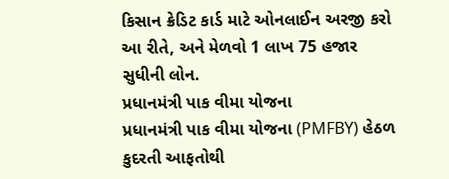કિસાન ક્રેડિટ કાર્ડ માટે ઓનલાઈન અરજી કરો આ રીતે, અને મેળવો 1 લાખ 75 હજાર સુધીની લોન.
પ્રધાનમંત્રી પાક વીમા યોજના
પ્રધાનમંત્રી પાક વીમા યોજના (PMFBY) હેઠળ કુદરતી આફતોથી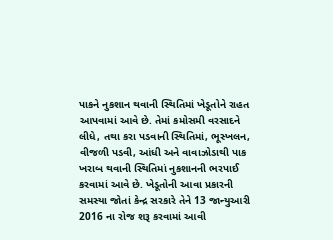પાકને નુકશાન થવાની સ્થિતિમાં ખેડૂતોને રાહત આપવામાં આવે છે. તેમાં કમોસમી વરસાદને લીધે, તથા કરા પડવાની સ્થિતિમાં, ભૂસ્ખલન, વીજળી પડવી, આંધી અને વાવાઝોડાથી પાક ખરાબ થવાની સ્થિતિમાં નુકશાનની ભરપાઈ કરવામાં આવે છે. ખેડૂતોની આવા પ્રકારની સમસ્યા જોતાં કેન્દ્ર સરકારે તેને 13 જાન્યુઆરી 2016 ના રોજ શરૂ કરવામાં આવી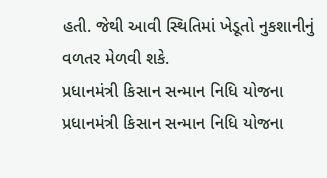હતી. જેથી આવી સ્થિતિમાં ખેડૂતો નુકશાનીનું વળતર મેળવી શકે.
પ્રધાનમંત્રી કિસાન સન્માન નિધિ યોજના
પ્રધાનમંત્રી કિસાન સન્માન નિધિ યોજના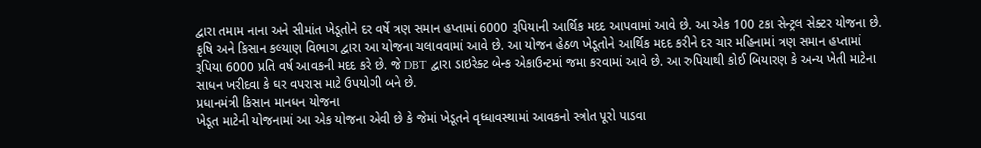દ્વારા તમામ નાના અને સીમાંત ખેડૂતોને દર વર્ષે ત્રણ સમાન હપ્તામાં 6000 રૂપિયાની આર્થિક મદદ આપવામાં આવે છે. આ એક 100 ટકા સેન્ટ્રલ સેક્ટર યોજના છે. કૃષિ અને કિસાન કલ્યાણ વિભાગ દ્વારા આ યોજના ચલાવવામાં આવે છે. આ યોજન હેઠળ ખેડૂતોને આર્થિક મદદ કરીને દર ચાર મહિનામાં ત્રણ સમાન હપ્તામાં રૂપિયા 6000 પ્રતિ વર્ષ આવકની મદદ કરે છે. જે DBT દ્વારા ડાઇરેક્ટ બેન્ક એકાઉન્ટમાં જમા કરવામાં આવે છે. આ રુપિયાથી કોઈ બિયારણ કે અન્ય ખેતી માટેના સાધન ખરીદવા કે ઘર વપરાસ માટે ઉપયોગી બને છે.
પ્રધાનમંત્રી કિસાન માનધન યોજના
ખેડૂત માટેની યોજનામાં આ એક યોજના એવી છે કે જેમાં ખેડૂતને વૃધ્ધાવસ્થામાં આવકનો સ્ત્રોત પૂરો પાડવા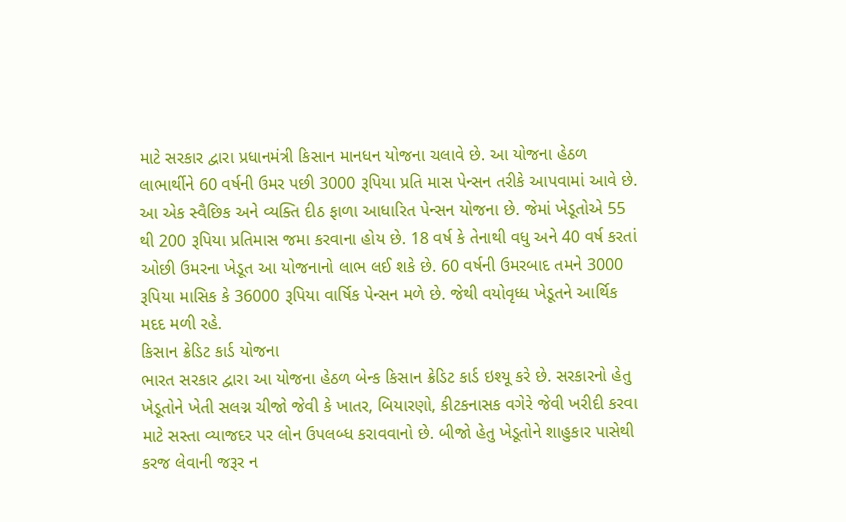માટે સરકાર દ્વારા પ્રધાનમંત્રી કિસાન માનધન યોજના ચલાવે છે. આ યોજના હેઠળ લાભાર્થીને 60 વર્ષની ઉમર પછી 3000 રૂપિયા પ્રતિ માસ પેન્સન તરીકે આપવામાં આવે છે. આ એક સ્વૈછિક અને વ્યક્તિ દીઠ ફાળા આધારિત પેન્સન યોજના છે. જેમાં ખેડૂતોએ 55 થી 200 રૂપિયા પ્રતિમાસ જમા કરવાના હોય છે. 18 વર્ષ કે તેનાથી વધુ અને 40 વર્ષ કરતાં ઓછી ઉમરના ખેડૂત આ યોજનાનો લાભ લઈ શકે છે. 60 વર્ષની ઉમરબાદ તમને 3000 રૂપિયા માસિક કે 36000 રૂપિયા વાર્ષિક પેન્સન મળે છે. જેથી વયોવૃધ્ધ ખેડૂતને આર્થિક મદદ મળી રહે.
કિસાન ક્રેડિટ કાર્ડ યોજના
ભારત સરકાર દ્વારા આ યોજના હેઠળ બેન્ક કિસાન ક્રેડિટ કાર્ડ ઇશ્યૂ કરે છે. સરકારનો હેતુ ખેડૂતોને ખેતી સલગ્ન ચીજો જેવી કે ખાતર, બિયારણો, કીટકનાસક વગેરે જેવી ખરીદી કરવા માટે સસ્તા વ્યાજદર પર લોન ઉપલબ્ધ કરાવવાનો છે. બીજો હેતુ ખેડૂતોને શાહુકાર પાસેથી કરજ લેવાની જરૂર ન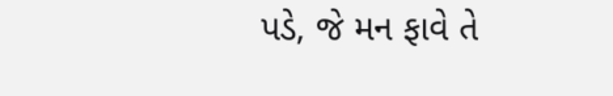પડે, જે મન ફાવે તે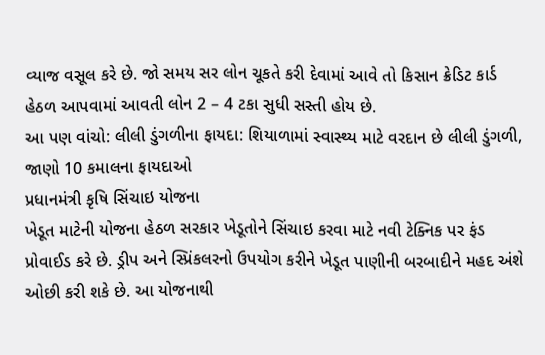વ્યાજ વસૂલ કરે છે. જો સમય સર લોન ચૂકતે કરી દેવામાં આવે તો કિસાન ક્રેડિટ કાર્ડ હેઠળ આપવામાં આવતી લોન 2 – 4 ટકા સુધી સસ્તી હોય છે.
આ પણ વાંચો: લીલી ડુંગળીના ફાયદા: શિયાળામાં સ્વાસ્થ્ય માટે વરદાન છે લીલી ડુંગળી, જાણો 10 કમાલના ફાયદાઓ
પ્રધાનમંત્રી કૃષિ સિંચાઇ યોજના
ખેડૂત માટેની યોજના હેઠળ સરકાર ખેડૂતોને સિંચાઇ કરવા માટે નવી ટેક્નિક પર ફંડ પ્રોવાઈડ કરે છે. ડ્રીપ અને સ્પ્રિંકલરનો ઉપયોગ કરીને ખેડૂત પાણીની બરબાદીને મહદ અંશે ઓછી કરી શકે છે. આ યોજનાથી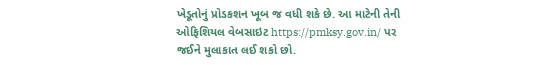ખેડૂતોનું પ્રોડકશન ખૂબ જ વધી શકે છે. આ માટેની તેની ઓફિશિયલ વેબસાઇટ https://pmksy.gov.in/ પર જઈને મુલાકાત લઈ શકો છો.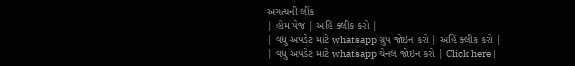અગત્યની લીંક
| હોમ પેજ | અહિં ક્લીક કરો |
| વધુ અપડેટ માટે whatsapp ગ્રુપ જોઇન કરો | અહિં ક્લીક કરો |
| વધુ અપડેટ માટે whatsapp ચેનલ જોઇન કરો | Click here |